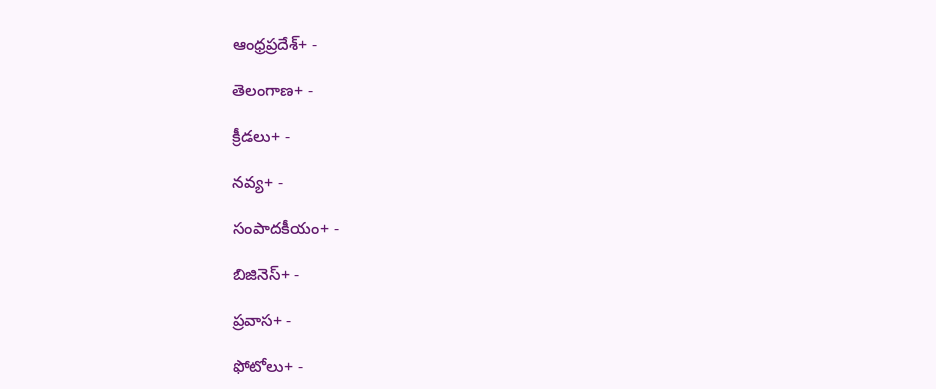ఆంధ్రప్రదేశ్+ -

తెలంగాణ+ -

క్రీడలు+ -

నవ్య+ -

సంపాదకీయం+ -

బిజినెస్+ -

ప్రవాస+ -

ఫోటోలు+ -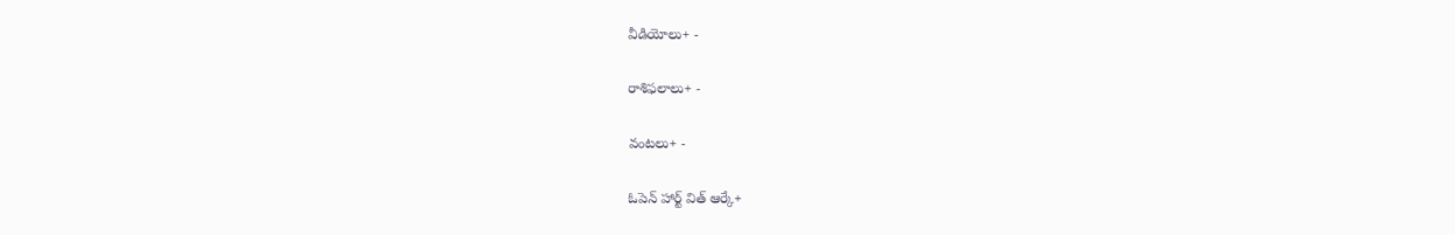వీడియోలు+ -

రాశిఫలాలు+ -

వంటలు+ -

ఓపెన్ హార్ట్ విత్ ఆర్కే+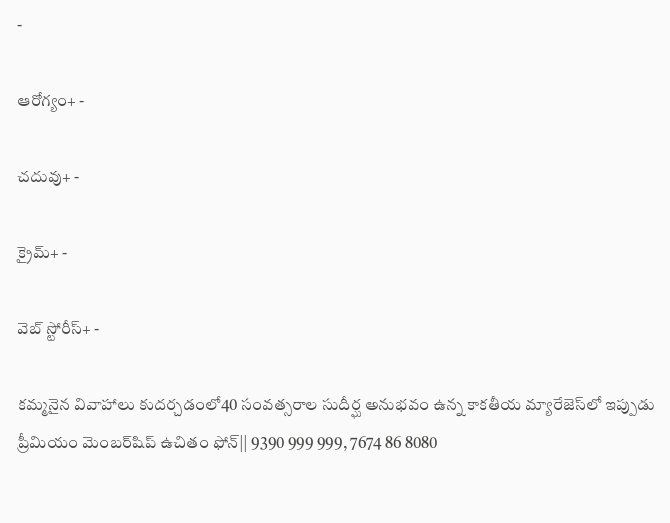-

ఆరోగ్యం+ -

చదువు+ -

క్రైమ్+ -

వెబ్ స్టోరీస్+ -

కమ్మనైన వివాహాలు కుదర్చడంలో40 సంవత్సరాల సుదీర్ఘ అనుభవం ఉన్న కాకతీయ మ్యారేజెస్‌లో ఇప్పుడు ప్రీమియం మెంబర్‌షిప్‌ ఉచితం ఫోన్|| 9390 999 999, 7674 86 8080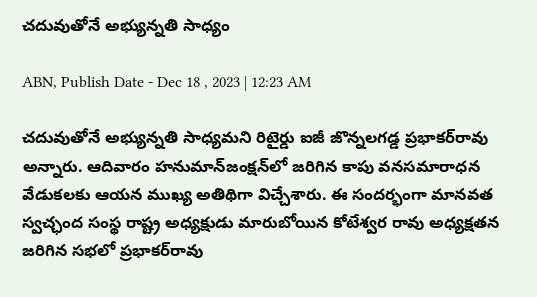చదువుతోనే అభ్యున్నతి సాధ్యం

ABN, Publish Date - Dec 18 , 2023 | 12:23 AM

చదువుతోనే అభ్యున్నతి సాధ్యమని రిటైర్డు ఐజీ జొన్నలగడ్డ ప్రభాకర్‌రావు అన్నారు. ఆదివారం హనుమాన్‌జంక్షన్‌లో జరిగిన కాపు వనసమారాధన వేడుకలకు ఆయన ముఖ్య అతిథిగా విచ్చేశారు. ఈ సందర్భంగా మానవత స్వచ్ఛంద సంస్థ రాష్ట్ర అధ్యక్షుడు మారుబోయిన కోటేశ్వర రావు అధ్యక్షతన జరిగిన సభలో ప్రభాకర్‌రావు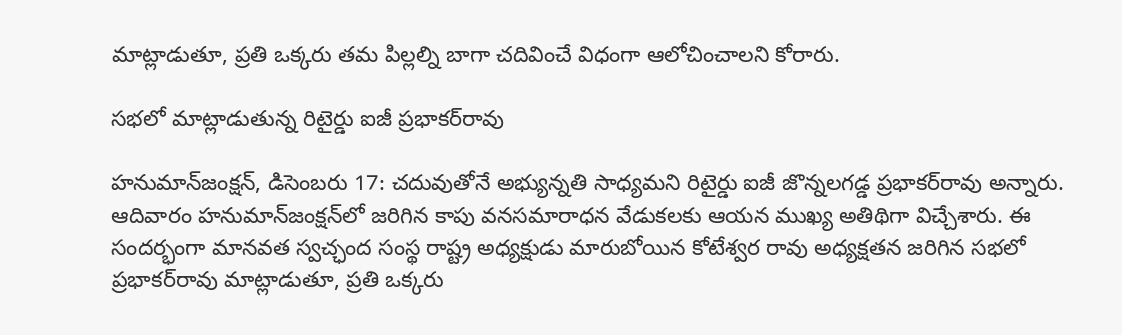మాట్లాడుతూ, ప్రతి ఒక్కరు తమ పిల్లల్ని బాగా చదివించే విధంగా ఆలోచించాలని కోరారు.

సభలో మాట్లాడుతున్న రిటైర్డు ఐజీ ప్రభాకర్‌రావు

హనుమాన్‌జంక్షన్‌, డిసెంబరు 17: చదువుతోనే అభ్యున్నతి సాధ్యమని రిటైర్డు ఐజీ జొన్నలగడ్డ ప్రభాకర్‌రావు అన్నారు. ఆదివారం హనుమాన్‌జంక్షన్‌లో జరిగిన కాపు వనసమారాధన వేడుకలకు ఆయన ముఖ్య అతిథిగా విచ్చేశారు. ఈ సందర్భంగా మానవత స్వచ్ఛంద సంస్థ రాష్ట్ర అధ్యక్షుడు మారుబోయిన కోటేశ్వర రావు అధ్యక్షతన జరిగిన సభలో ప్రభాకర్‌రావు మాట్లాడుతూ, ప్రతి ఒక్కరు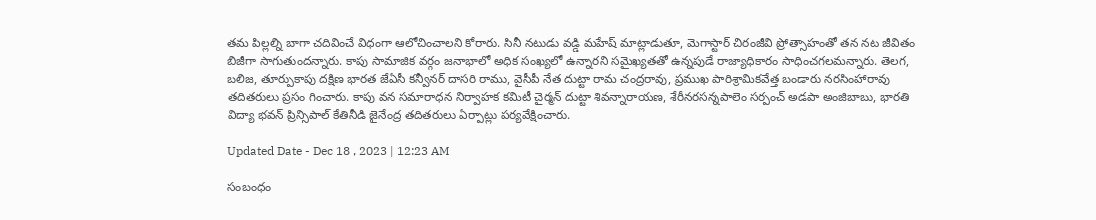తమ పిల్లల్ని బాగా చదివించే విధంగా ఆలోచించాలని కోరారు. సినీ నటుడు వడ్డి మహేష్‌ మాట్లాడుతూ, మెగాస్టార్‌ చిరంజీవి ప్రోత్సాహంతో తన నట జీవితం బిజీగా సాగుతుందన్నారు. కాపు సామాజిక వర్గం జనాభాలో అధిక సంఖ్యలో ఉన్నారని సమైఖ్యతతో ఉన్నపుడే రాజ్యాధికారం సాధించగలమన్నారు. తెలగ, బలిజ, తూర్పుకాపు దక్షిణ భారత జేఏసీ కన్వీనర్‌ దాసరి రాము, వైసీపీ నేత దుట్టా రామ చంద్రరావు, ప్రముఖ పారిశ్రామికవేత్త బండారు నరసింహారావు తదితరులు ప్రసం గించారు. కాపు వన సమారాధన నిర్వాహక కమిటీ చైర్మన్‌ దుట్టా శివన్నారాయణ, శేరీనరసన్నపాలెం సర్పంచ్‌ అడపా అంజిబాబు, భారతి విద్యా భవన్‌ ప్రిన్సిపాల్‌ కేతినీడి జైనేంద్ర తదితరులు ఏర్పాట్లు పర్యవేక్షించారు.

Updated Date - Dec 18 , 2023 | 12:23 AM

సంబంధం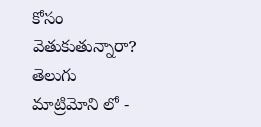కోసం వెతుకుతున్నారా? తెలుగు మాట్రిమోని లో -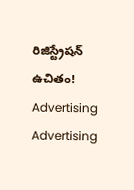రిజిస్ట్రేషన్ ఉచితం!
Advertising
Advertising